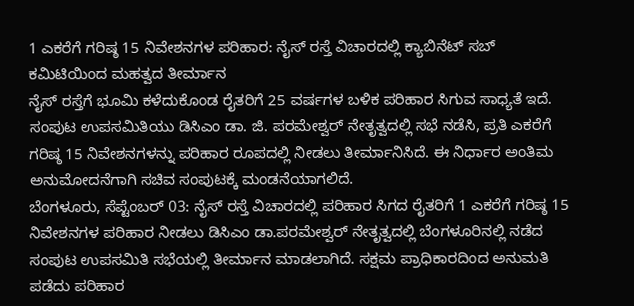1 ಎಕರೆಗೆ ಗರಿಷ್ಠ 15 ನಿವೇಶನಗಳ ಪರಿಹಾರ: ನೈಸ್ ರಸ್ತೆ ವಿಚಾರದಲ್ಲಿ ಕ್ಯಾಬಿನೆಟ್ ಸಬ್ ಕಮಿಟಿಯಿಂದ ಮಹತ್ವದ ತೀರ್ಮಾನ
ನೈಸ್ ರಸ್ತೆಗೆ ಭೂಮಿ ಕಳೆದುಕೊಂಡ ರೈತರಿಗೆ 25 ವರ್ಷಗಳ ಬಳಿಕ ಪರಿಹಾರ ಸಿಗುವ ಸಾಧ್ಯತೆ ಇದೆ. ಸಂಪುಟ ಉಪಸಮಿತಿಯು ಡಿಸಿಎಂ ಡಾ. ಜಿ. ಪರಮೇಶ್ವರ್ ನೇತೃತ್ವದಲ್ಲಿ ಸಭೆ ನಡೆಸಿ, ಪ್ರತಿ ಎಕರೆಗೆ ಗರಿಷ್ಠ 15 ನಿವೇಶನಗಳನ್ನು ಪರಿಹಾರ ರೂಪದಲ್ಲಿ ನೀಡಲು ತೀರ್ಮಾನಿಸಿದೆ. ಈ ನಿರ್ಧಾರ ಅಂತಿಮ ಅನುಮೋದನೆಗಾಗಿ ಸಚಿವ ಸಂಪುಟಕ್ಕೆ ಮಂಡನೆಯಾಗಲಿದೆ.
ಬೆಂಗಳೂರು, ಸೆಪ್ಟೆಂಬರ್ 03: ನೈಸ್ ರಸ್ತೆ ವಿಚಾರದಲ್ಲಿ ಪರಿಹಾರ ಸಿಗದ ರೈತರಿಗೆ 1 ಎಕರೆಗೆ ಗರಿಷ್ಠ 15 ನಿವೇಶನಗಳ ಪರಿಹಾರ ನೀಡಲು ಡಿಸಿಎಂ ಡಾ.ಪರಮೇಶ್ವರ್ ನೇತೃತ್ವದಲ್ಲಿ ಬೆಂಗಳೂರಿನಲ್ಲಿ ನಡೆದ ಸಂಪುಟ ಉಪಸಮಿತಿ ಸಭೆಯಲ್ಲಿ ತೀರ್ಮಾನ ಮಾಡಲಾಗಿದೆ. ಸಕ್ಷಮ ಪ್ರಾಧಿಕಾರದಿಂದ ಅನುಮತಿ ಪಡೆದು ಪರಿಹಾರ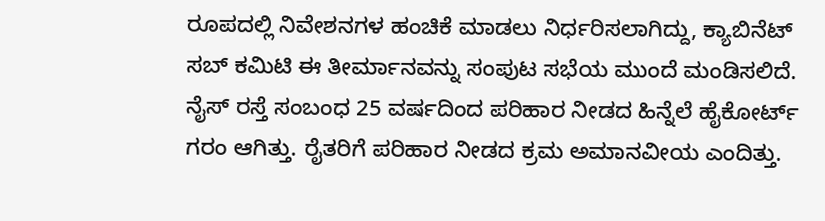ರೂಪದಲ್ಲಿ ನಿವೇಶನಗಳ ಹಂಚಿಕೆ ಮಾಡಲು ನಿರ್ಧರಿಸಲಾಗಿದ್ದು, ಕ್ಯಾಬಿನೆಟ್ ಸಬ್ ಕಮಿಟಿ ಈ ತೀರ್ಮಾನವನ್ನು ಸಂಪುಟ ಸಭೆಯ ಮುಂದೆ ಮಂಡಿಸಲಿದೆ. ನೈಸ್ ರಸ್ತೆ ಸಂಬಂಧ 25 ವರ್ಷದಿಂದ ಪರಿಹಾರ ನೀಡದ ಹಿನ್ನೆಲೆ ಹೈಕೋರ್ಟ್ ಗರಂ ಆಗಿತ್ತು. ರೈತರಿಗೆ ಪರಿಹಾರ ನೀಡದ ಕ್ರಮ ಅಮಾನವೀಯ ಎಂದಿತ್ತು.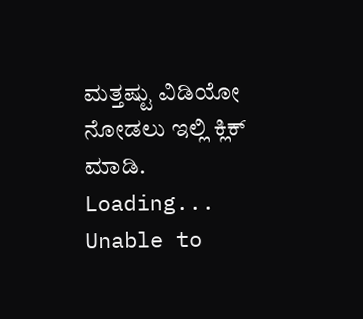ಮತ್ತಷ್ಟು ವಿಡಿಯೋ ನೋಡಲು ಇಲ್ಲಿ ಕ್ಲಿಕ್ ಮಾಡಿ.
Loading...
Unable to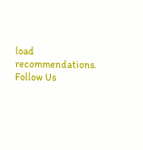load recommendations.
Follow Us